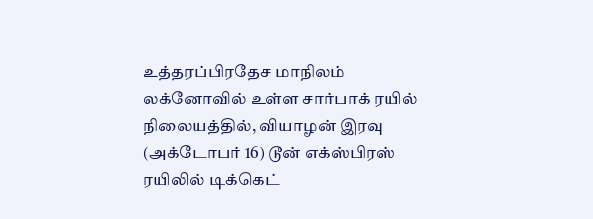உத்தரப்பிரதேச மாநிலம் லக்னோவில் உள்ள சார்பாக் ரயில் நிலையத்தில், வியாழன் இரவு (அக்டோபர் 16) டூன் எக்ஸ்பிரஸ் ரயிலில் டிக்கெட்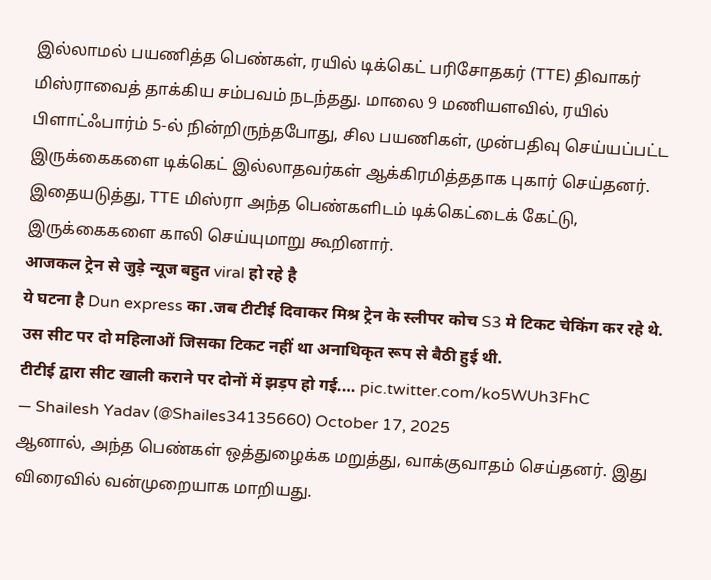இல்லாமல் பயணித்த பெண்கள், ரயில் டிக்கெட் பரிசோதகர் (TTE) திவாகர் மிஸ்ராவைத் தாக்கிய சம்பவம் நடந்தது. மாலை 9 மணியளவில், ரயில் பிளாட்ஃபார்ம் 5-ல் நின்றிருந்தபோது, சில பயணிகள், முன்பதிவு செய்யப்பட்ட இருக்கைகளை டிக்கெட் இல்லாதவர்கள் ஆக்கிரமித்ததாக புகார் செய்தனர். இதையடுத்து, TTE மிஸ்ரா அந்த பெண்களிடம் டிக்கெட்டைக் கேட்டு, இருக்கைகளை காலி செய்யுமாறு கூறினார்.
आजकल ट्रेन से जुड़े न्यूज बहुत viral हो रहे है
ये घटना है Dun express का .जब टीटीई दिवाकर मिश्र ट्रेन के स्लीपर कोच S3 मे टिकट चेकिंग कर रहे थे.
उस सीट पर दो महिलाओं जिसका टिकट नहीं था अनाधिकृत रूप से बैठी हुई थी.
टीटीई द्वारा सीट खाली कराने पर दोनों में झड़प हो गई.… pic.twitter.com/ko5WUh3FhC
— Shailesh Yadav (@Shailes34135660) October 17, 2025
ஆனால், அந்த பெண்கள் ஒத்துழைக்க மறுத்து, வாக்குவாதம் செய்தனர். இது விரைவில் வன்முறையாக மாறியது.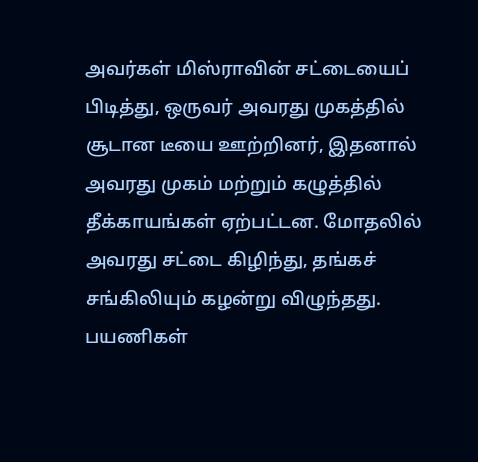அவர்கள் மிஸ்ராவின் சட்டையைப் பிடித்து, ஒருவர் அவரது முகத்தில் சூடான டீயை ஊற்றினர், இதனால் அவரது முகம் மற்றும் கழுத்தில் தீக்காயங்கள் ஏற்பட்டன. மோதலில் அவரது சட்டை கிழிந்து, தங்கச் சங்கிலியும் கழன்று விழுந்தது. பயணிகள்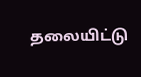தலையிட்டு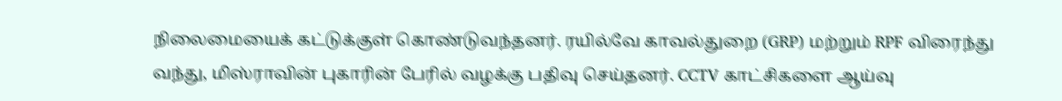நிலைமையைக் கட்டுக்குள் கொண்டுவந்தனர். ரயில்வே காவல்துறை (GRP) மற்றும் RPF விரைந்து வந்து, மிஸ்ராவின் புகாரின் பேரில் வழக்கு பதிவு செய்தனர். CCTV காட்சிகளை ஆய்வு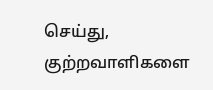செய்து, குற்றவாளிகளை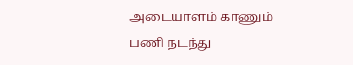அடையாளம் காணும் பணி நடந்து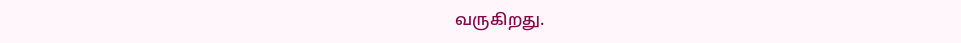வருகிறது.